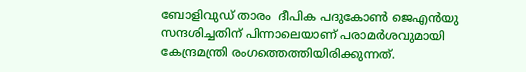ബോളിവുഡ് താരം  ദീപിക പദുകോൺ ജെഎ‍ൻയു സന്ദശിച്ചതിന് പിന്നാലെയാണ് പരാമർശവുമായി കേന്ദ്രമന്ത്രി രംഗത്തെത്തിയിരിക്കുന്നത്.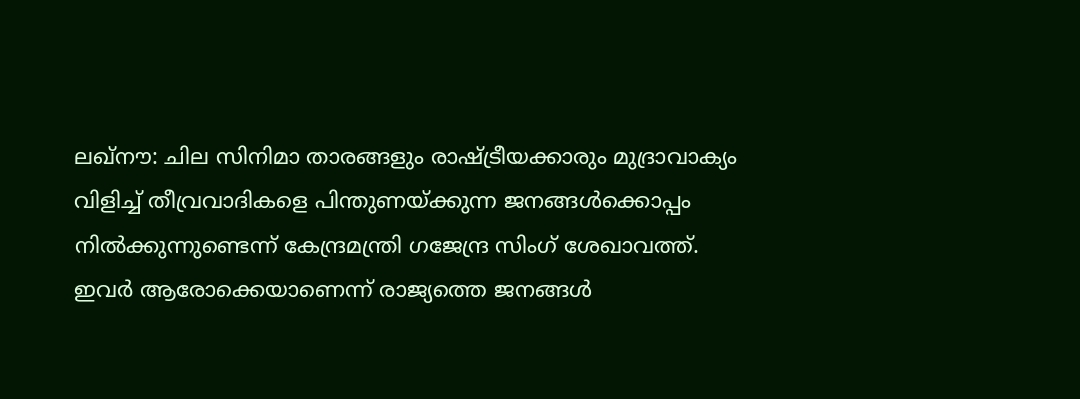ലഖ്നൗ: ചില സിനിമാ താരങ്ങളും രാഷ്ട്രീയക്കാരും മുദ്രാവാക്യം വിളിച്ച് തീവ്രവാദികളെ പിന്തുണയ്ക്കുന്ന ജനങ്ങൾക്കൊപ്പം നിൽക്കുന്നുണ്ടെന്ന് കേന്ദ്രമന്ത്രി ഗജേന്ദ്ര സിംഗ് ശേഖാവത്ത്. ഇവർ ആരോക്കെയാണെന്ന് രാജ്യത്തെ ജനങ്ങൾ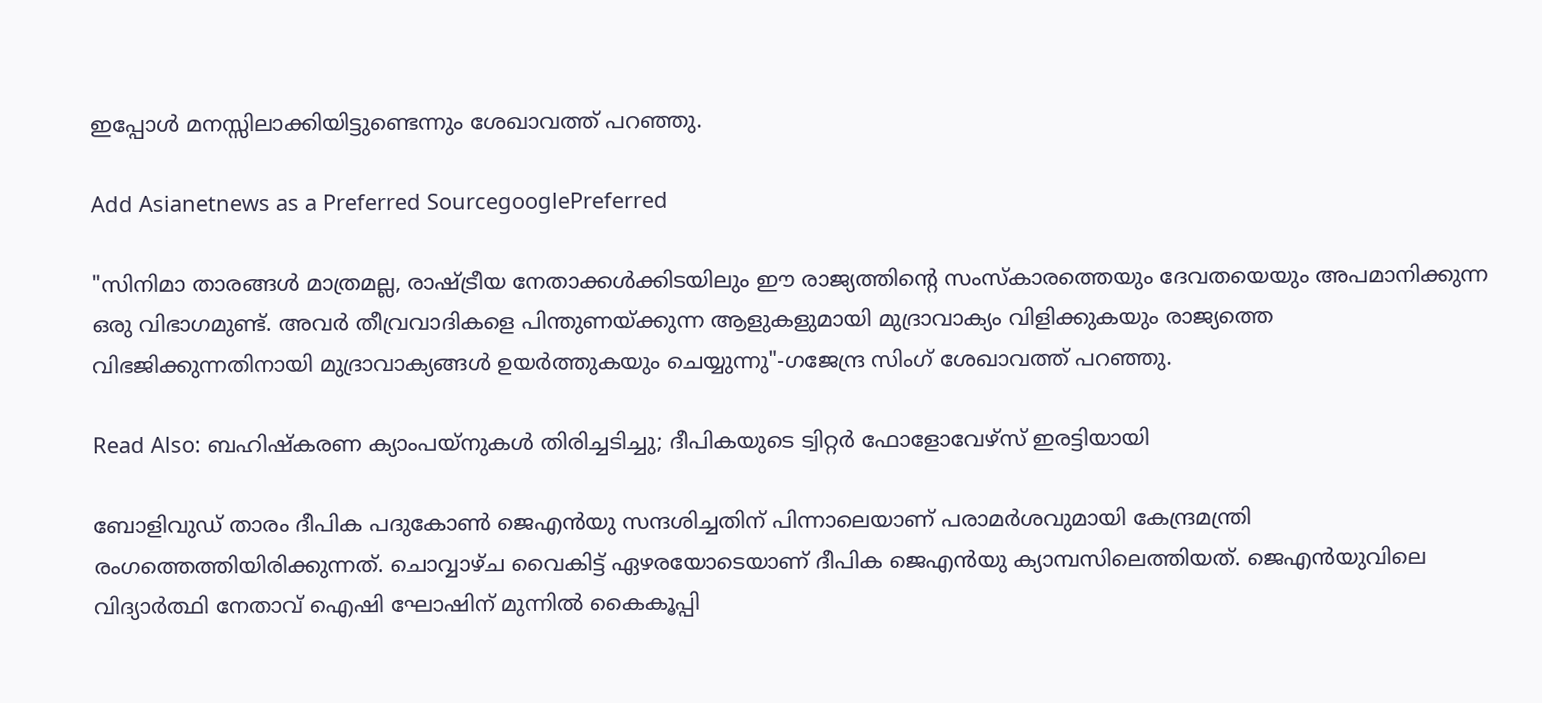ഇപ്പോൾ മനസ്സിലാക്കിയിട്ടുണ്ടെന്നും ശേഖാവത്ത് പറഞ്ഞു.

Add Asianetnews as a Preferred SourcegooglePreferred

"സിനിമാ താരങ്ങൾ മാത്രമല്ല, രാഷ്ട്രീയ നേതാക്കൾക്കിടയിലും ഈ രാജ്യത്തിന്റെ സംസ്കാരത്തെയും ദേവതയെയും അപമാനിക്കുന്ന ഒരു വിഭാഗമുണ്ട്. അവർ തീവ്രവാദികളെ പിന്തുണയ്ക്കുന്ന ആളുകളുമായി മുദ്രാവാക്യം വിളിക്കുകയും രാജ്യത്തെ വിഭജിക്കുന്നതിനായി മുദ്രാവാക്യങ്ങൾ ഉയർത്തുകയും ചെയ്യുന്നു"-ഗജേന്ദ്ര സിംഗ് ശേഖാവത്ത് പറഞ്ഞു.

Read Also: ബഹിഷ്‌കരണ ക്യാംപയ്‌നുകള്‍ തിരിച്ചടിച്ചു; ദീപികയുടെ ട്വിറ്റര്‍ ഫോളോവേഴ്‌സ് ഇരട്ടിയായി

ബോളിവുഡ് താരം ദീപിക പദുകോൺ ജെഎ‍ൻയു സന്ദശിച്ചതിന് പിന്നാലെയാണ് പരാമർശവുമായി കേന്ദ്രമന്ത്രി രംഗത്തെത്തിയിരിക്കുന്നത്. ചൊവ്വാഴ്ച വൈകിട്ട് ഏഴരയോടെയാണ് ദീപിക ജെഎൻയു ക്യാമ്പസിലെത്തിയത്. ജെഎന്‍യുവിലെ വിദ്യാര്‍ത്ഥി നേതാവ് ഐഷി ഘോഷിന് മുന്നില്‍ കൈകൂപ്പി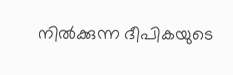നില്‍ക്കുന്ന ദീപികയുടെ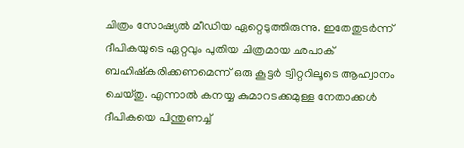ചിത്രം സോഷ്യല്‍ മീഡിയ ഏറ്റെടുത്തിരുന്നു. ഇതേതുടര്‍ന്ന് ദീപികയുടെ ഏറ്റവും പുതിയ ചിത്രമായ ഛപാക് ബഹിഷ്കരിക്കണമെന്ന് ഒരു കൂട്ടര്‍ ട്വിറ്ററിലൂടെ ആഹ്വാനം ചെയ്തു. എന്നാല്‍ കനയ്യ കുമാറടക്കമുള്ള നേതാക്കള്‍ ദീപികയെ പിന്തുണച്ച്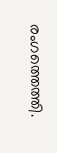രംഗത്തെത്തി.